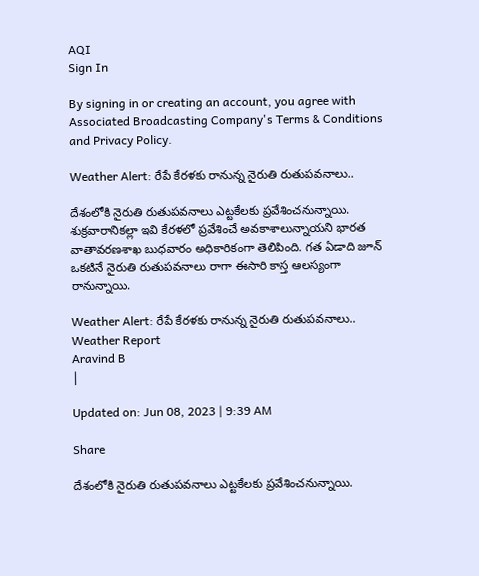AQI
Sign In

By signing in or creating an account, you agree with Associated Broadcasting Company's Terms & Conditions and Privacy Policy.

Weather Alert: రేపే కేరళకు రానున్న నైరుతి రుతుపవనాలు..

దేశంలోకి నైరుతి రుతుపవనాలు ఎట్టకేలకు ప్రవేశించనున్నాయి. శుక్రవారానికల్లా ఇవి కేరళలో ప్రవేశించే అవకాశాలున్నాయని భారత వాతావరణశాఖ బుధవారం అధికారికంగా తెలిపింది. గత ఏడాది జూన్‌ ఒకటినే నైరుతి రుతుపవనాలు రాగా ఈసారి కాస్త ఆలస్యంగా రానున్నాయి.

Weather Alert: రేపే కేరళకు రానున్న నైరుతి రుతుపవనాలు..
Weather Report
Aravind B
|

Updated on: Jun 08, 2023 | 9:39 AM

Share

దేశంలోకి నైరుతి రుతుపవనాలు ఎట్టకేలకు ప్రవేశించనున్నాయి.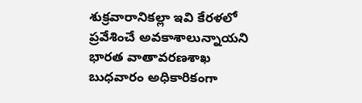శుక్రవారానికల్లా ఇవి కేరళలో ప్రవేశించే అవకాశాలున్నాయని భారత వాతావరణశాఖ బుధవారం అధికారికంగా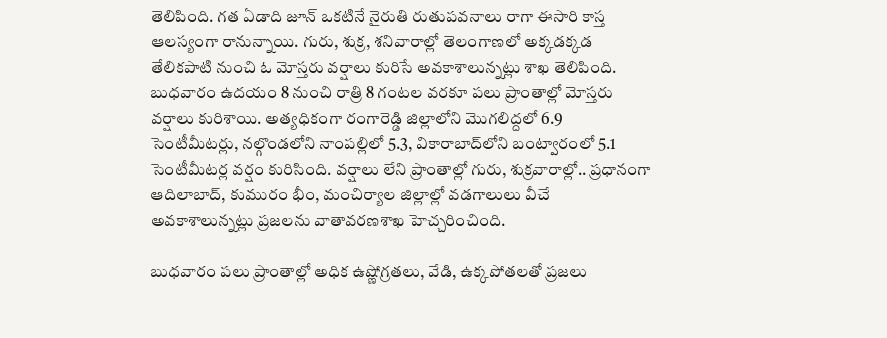తెలిపింది. గత ఏడాది జూన్‌ ఒకటినే నైరుతి రుతుపవనాలు రాగా ఈసారి కాస్త ఆలస్యంగా రానున్నాయి. గురు, శుక్ర, శనివారాల్లో తెలంగాణలో అక్కడక్కడ తేలికపాటి నుంచి ఓ మోస్తరు వర్షాలు కురిసే అవకాశాలున్నట్లు శాఖ తెలిపింది. బుధవారం ఉదయం 8 నుంచి రాత్రి 8 గంటల వరకూ పలు ప్రాంతాల్లో మోస్తరు వర్షాలు కురిశాయి. అత్యధికంగా రంగారెడ్డి జిల్లాలోని మొగలిద్దలో 6.9 సెంటీమీటర్లు, నల్గొండలోని నాంపల్లిలో 5.3, వికారాబాద్‌లోని బంట్వారంలో 5.1 సెంటీమీటర్ల వర్షం కురిసింది. వర్షాలు లేని ప్రాంతాల్లో గురు, శుక్రవారాల్లో.. ప్రధానంగా ఆదిలాబాద్‌, కుమురం భీం, మంచిర్యాల జిల్లాల్లో వడగాలులు వీచే అవకాశాలున్నట్లు ప్రజలను వాతావరణశాఖ హెచ్చరించింది.

బుధవారం పలు ప్రాంతాల్లో అధిక ఉష్ణోగ్రతలు, వేడి, ఉక్కపోతలతో ప్రజలు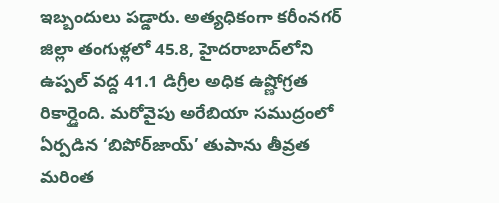ఇబ్బందులు పడ్డారు. అత్యధికంగా కరీంనగర్‌ జిల్లా తంగుళ్లలో 45.8, హైదరాబాద్‌లోని ఉప్పల్‌ వద్ద 41.1 డిగ్రీల అధిక ఉష్ణోగ్రత రికార్డైంది. మరోవైపు అరేబియా సముద్రంలో ఏర్పడిన ‘బిపోర్‌జాయ్‌’ తుపాను తీవ్రత మరింత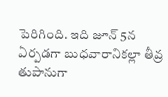పెరిగింది. ఇది జూన్‌ 5న ఏర్పడగా బుధవారానికల్లా తీవ్ర తుపానుగా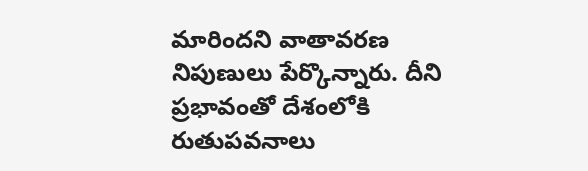మారిందని వాతావరణ నిపుణులు పేర్కొన్నారు. దీని ప్రభావంతో దేశంలోకి రుతుపవనాలు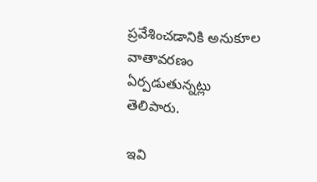ప్రవేశించడానికి అనుకూల వాతావరణం ఏర్పడుతున్నట్లు తెలిపారు.

ఇవి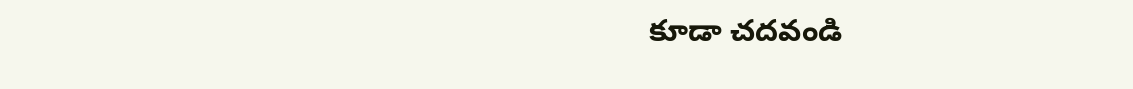కూడా చదవండి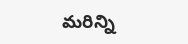మరిన్ని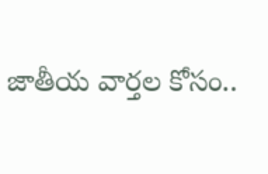జాతీయ వార్తల కోసం..